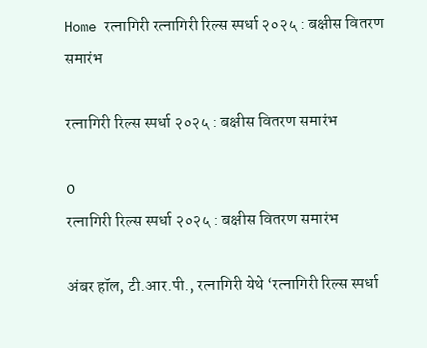Home रत्नागिरी रत्नागिरी रिल्स स्पर्धा २०२५ : बक्षीस वितरण समारंभ

रत्नागिरी रिल्स स्पर्धा २०२५ : बक्षीस वितरण समारंभ

0
रत्नागिरी रिल्स स्पर्धा २०२५ : बक्षीस वितरण समारंभ

अंबर हॉल, टी.आर.पी., रत्नागिरी येथे ‘रत्नागिरी रिल्स स्पर्धा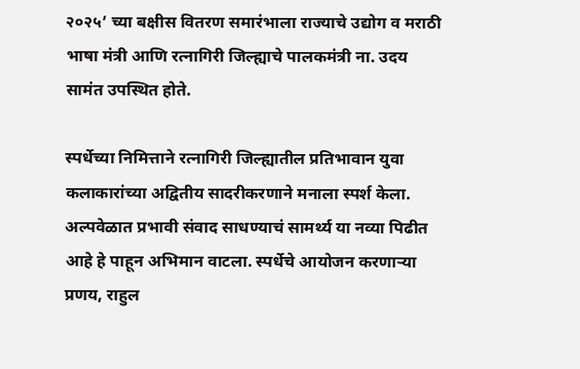२०२५’ च्या बक्षीस वितरण समारंभाला राज्याचे उद्योग व मराठी भाषा मंत्री आणि रत्नागिरी जिल्ह्याचे पालकमंत्री ना. उदय सामंत उपस्थित होते.

स्पर्धेच्या निमित्ताने रत्नागिरी जिल्ह्यातील प्रतिभावान युवा कलाकारांच्या अद्वितीय सादरीकरणाने मनाला स्पर्श केला. अल्पवेळात प्रभावी संवाद साधण्याचं सामर्थ्य या नव्या पिढीत आहे हे पाहून अभिमान वाटला. स्पर्धेचे आयोजन करणाऱ्या प्रणय, राहुल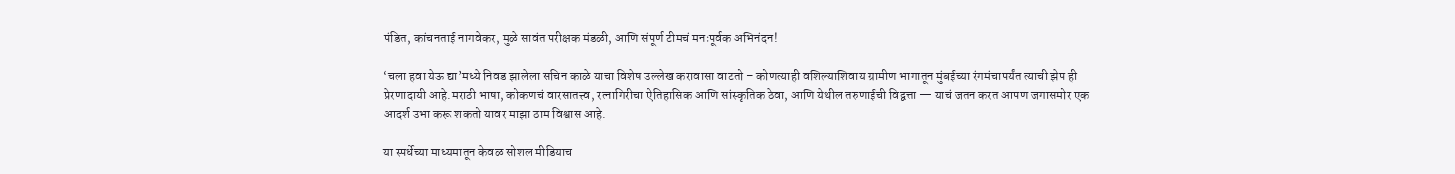पंडित, कांचनताई नागवेकर, मुळे सावंत परीक्षक मंडळी, आणि संपूर्ण टीमचं मनःपूर्वक अभिनंदन!

‘चला हवा येऊ द्या’मध्ये निवड झालेला सचिन काळे याचा विशेष उल्लेख करावासा वाटतो – कोणत्याही वशिल्याशिवाय ग्रामीण भागातून मुंबईच्या रंगमंचापर्यंत त्याची झेप ही प्रेरणादायी आहे.मराठी भाषा, कोकणचं वारसातत्त्व, रत्नागिरीचा ऐतिहासिक आणि सांस्कृतिक ठेवा, आणि येथील तरुणाईची विद्वत्ता — याचं जतन करत आपण जगासमोर एक आदर्श उभा करू शकतो यावर माझा ठाम विश्वास आहे.

या स्पर्धेच्या माध्यमातून केवळ सोशल मीडियाच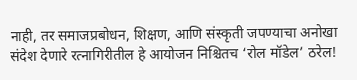नाही, तर समाजप्रबोधन, शिक्षण, आणि संस्कृती जपण्याचा अनोखा संदेश देणारे रत्नागिरीतील हे आयोजन निश्चितच ‘रोल मॉडेल’ ठरेल!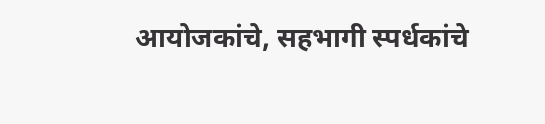आयोजकांचे, सहभागी स्पर्धकांचे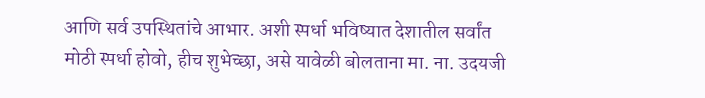आणि सर्व उपस्थितांचे आभार. अशी स्पर्धा भविष्यात देशातील सर्वांत मोठी स्पर्धा होवो, हीच शुभेच्छा, असे यावेळी बोलताना मा. ना. उदयजी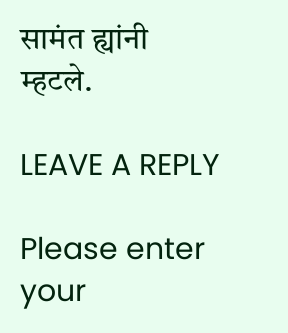सामंत ह्यांनी म्हटले.

LEAVE A REPLY

Please enter your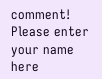comment!
Please enter your name here